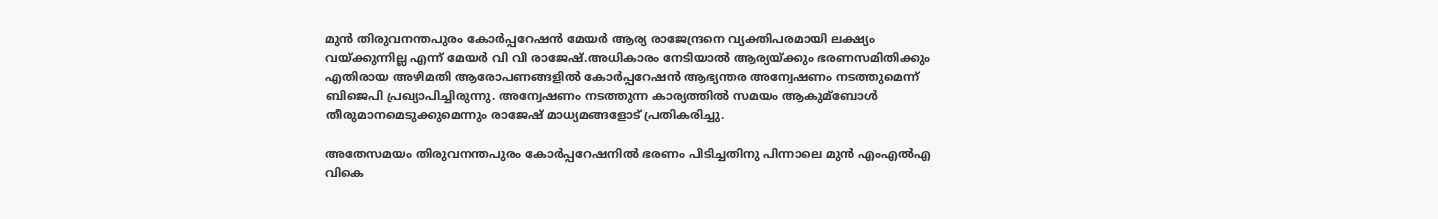മുൻ തിരുവനന്തപുരം കോർപ്പറേഷൻ മേയർ ആര്യ രാജേന്ദ്രനെ വ്യക്തിപരമായി ലക്ഷ്യം വയ്ക്കുന്നില്ല എന്ന് മേയർ വി വി രാജേഷ്.അധികാരം നേടിയാല്‍ ആര്യയ്ക്കും ഭരണസമിതിക്കും എതിരായ അഴിമതി ആരോപണങ്ങളില്‍ കോർപ്പറേഷൻ ആഭ്യന്തര അന്വേഷണം നടത്തുമെന്ന് ബിജെപി പ്രഖ്യാപിച്ചിരുന്നു. അന്വേഷണം നടത്തുന്ന കാര്യത്തില്‍ സമയം ആകുമ്ബോള്‍ തീരുമാനമെടുക്കുമെന്നും രാജേഷ് മാധ്യമങ്ങളോട് പ്രതികരിച്ചു.

അതേസമയം തിരുവനന്തപുരം കോർപ്പറേഷനില്‍ ഭരണം പിടിച്ചതിനു പിന്നാലെ മുൻ എംഎല്‍എ വികെ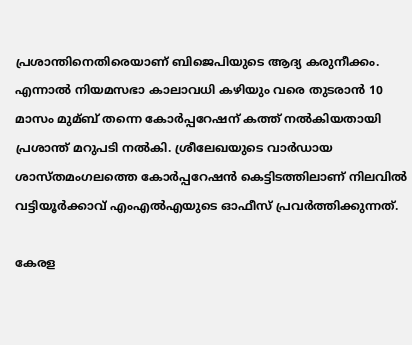പ്രശാന്തിനെതിരെയാണ് ബിജെപിയുടെ ആദ്യ കരുനീക്കം. എന്നാല്‍ നിയമസഭാ കാലാവധി കഴിയും വരെ തുടരാൻ 10 മാസം മുമ്ബ് തന്നെ കോർപ്പറേഷന് കത്ത് നല്‍കിയതായി പ്രശാന്ത് മറുപടി നല്‍കി. ശ്രീലേഖയുടെ വാര്‍ഡായ ശാസ്തമംഗലത്തെ കോര്‍പ്പറേഷന്‍ കെട്ടിടത്തിലാണ് നിലവില്‍ വട്ടിയൂർക്കാവ് എംഎല്‍എയുടെ ഓഫീസ് പ്രവര്‍ത്തിക്കുന്നത്.

കേരള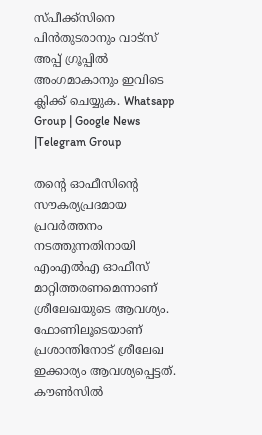സ്പീക്ക്സിനെ പിൻതുടരാനും വാട്സ് അപ്പ് ഗ്രൂപ്പിൽ അംഗമാകാനും ഇവിടെ ക്ലിക്ക് ചെയ്യുക. Whatsapp Group | Google News |Telegram Group

തന്റെ ഓഫീസിന്റെ സൗകര്യപ്രദമായ പ്രവര്‍ത്തനം നടത്തുന്നതിനായി എംഎല്‍എ ഓഫീസ് മാറ്റിത്തരണമെന്നാണ് ശ്രീലേഖയുടെ ആവശ്യം. ഫോണിലൂടെയാണ് പ്രശാന്തിനോട് ശ്രീലേഖ ഇക്കാര്യം ആവശ്യപ്പെട്ടത്. കൗണ്‍സില്‍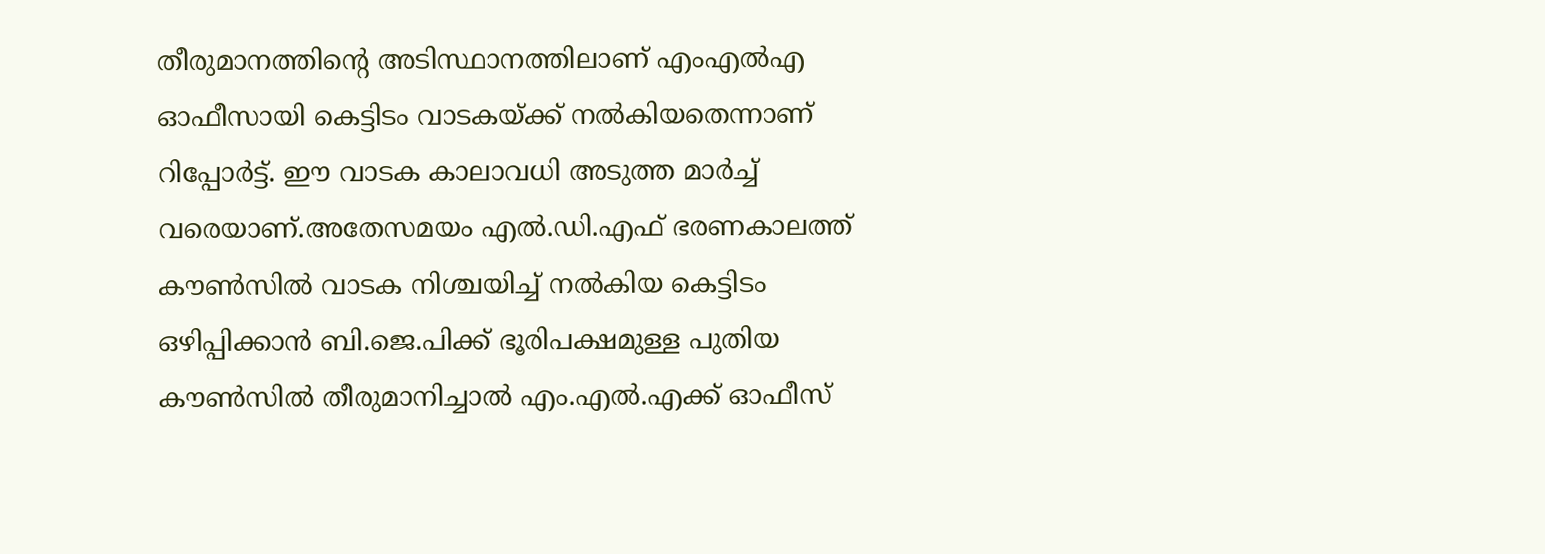തീരുമാനത്തിന്റെ അടിസ്ഥാനത്തിലാണ് എംഎല്‍എ ഓഫീസായി കെട്ടിടം വാടകയ്ക്ക് നല്‍കിയതെന്നാണ് റിപ്പോർട്ട്. ഈ വാടക കാലാവധി അടുത്ത മാര്‍ച്ച്‌ വരെയാണ്.അതേസമയം എല്‍.ഡി.എഫ് ഭരണകാലത്ത് കൗണ്‍സില്‍ വാടക നിശ്ചയിച്ച്‌ നല്‍കിയ കെട്ടിടം ഒഴിപ്പിക്കാന്‍ ബി.ജെ.പിക്ക് ഭൂരിപക്ഷമുള്ള പുതിയ കൗണ്‍സില്‍ തീരുമാനിച്ചാല്‍ എം.എല്‍.എക്ക് ഓഫീസ്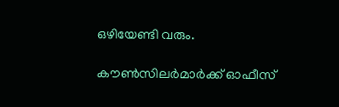ഒഴിയേണ്ടി വരും.

കൗണ്‍സിലര്‍മാര്‍ക്ക് ഓഫീസ്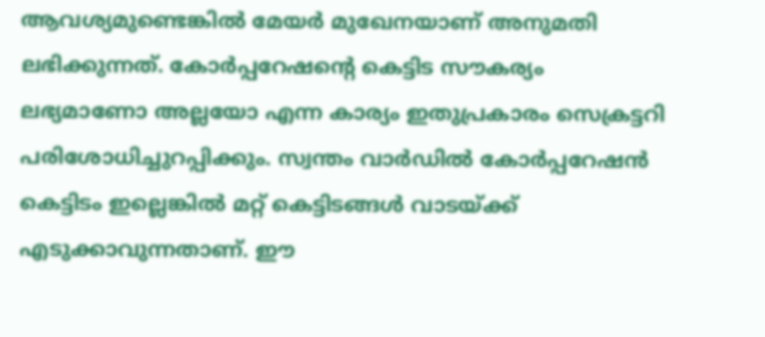ആവശ്യമുണ്ടെങ്കില്‍ മേയര്‍ മുഖേനയാണ് അനുമതി ലഭിക്കുന്നത്. കോര്‍പ്പറേഷന്‍റെ കെട്ടിട സൗകര്യം ലഭ്യമാണോ അല്ലയോ എന്ന കാര്യം ഇതുപ്രകാരം സെക്രട്ടറി പരിശോധിച്ചുറപ്പിക്കും. സ്വന്തം വാര്‍ഡില്‍ കോര്‍പ്പറേഷന്‍ കെട്ടിടം ഇല്ലെങ്കില്‍ മറ്റ് കെട്ടിടങ്ങള്‍ വാടയ്ക്ക് എടുക്കാവുന്നതാണ്. ഈ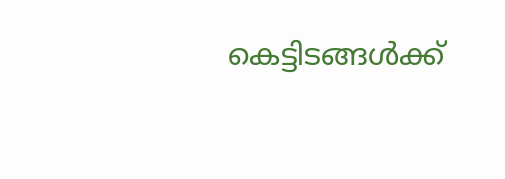കെട്ടിടങ്ങള്‍ക്ക്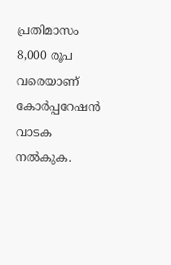പ്രതിമാസം 8,000 രൂപ വരെയാണ് കോര്‍പ്പറേഷന്‍ വാടക നല്‍കുക.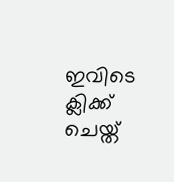ഇവിടെ ക്ലിക്ക് ചെയ്ത്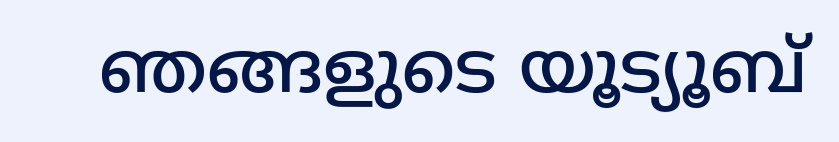ഞങ്ങളുടെ യൂട്യൂബ്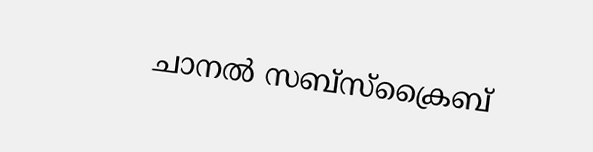ചാനൽ സബ്സ്ക്രൈബ്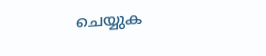ചെയ്യുക